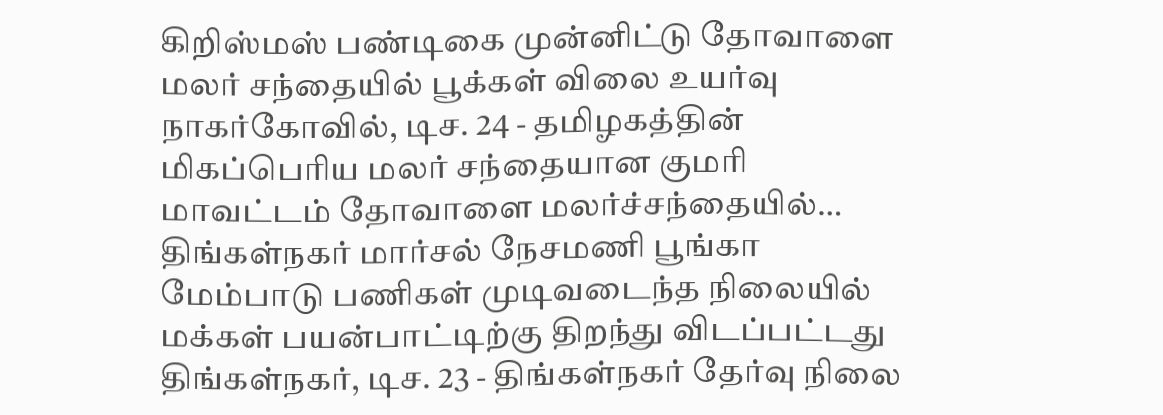கிறிஸ்மஸ் பண்டிகை முன்னிட்டு தோவாளை மலர் சந்தையில் பூக்கள் விலை உயர்வு
நாகர்கோவில், டிச. 24 - தமிழகத்தின் மிகப்பெரிய மலர் சந்தையான குமரி மாவட்டம் தோவாளை மலர்ச்சந்தையில்…
திங்கள்நகர் மார்சல் நேசமணி பூங்கா மேம்பாடு பணிகள் முடிவடைந்த நிலையில் மக்கள் பயன்பாட்டிற்கு திறந்து விடப்பட்டது
திங்கள்நகர், டிச. 23 - திங்கள்நகர் தேர்வு நிலை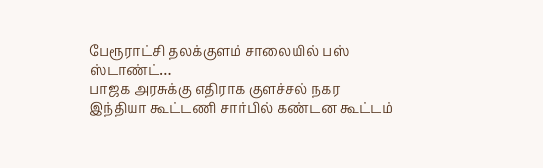பேரூராட்சி தலக்குளம் சாலையில் பஸ் ஸ்டாண்ட்…
பாஜக அரசுக்கு எதிராக குளச்சல் நகர இந்தியா கூட்டணி சார்பில் கண்டன கூட்டம்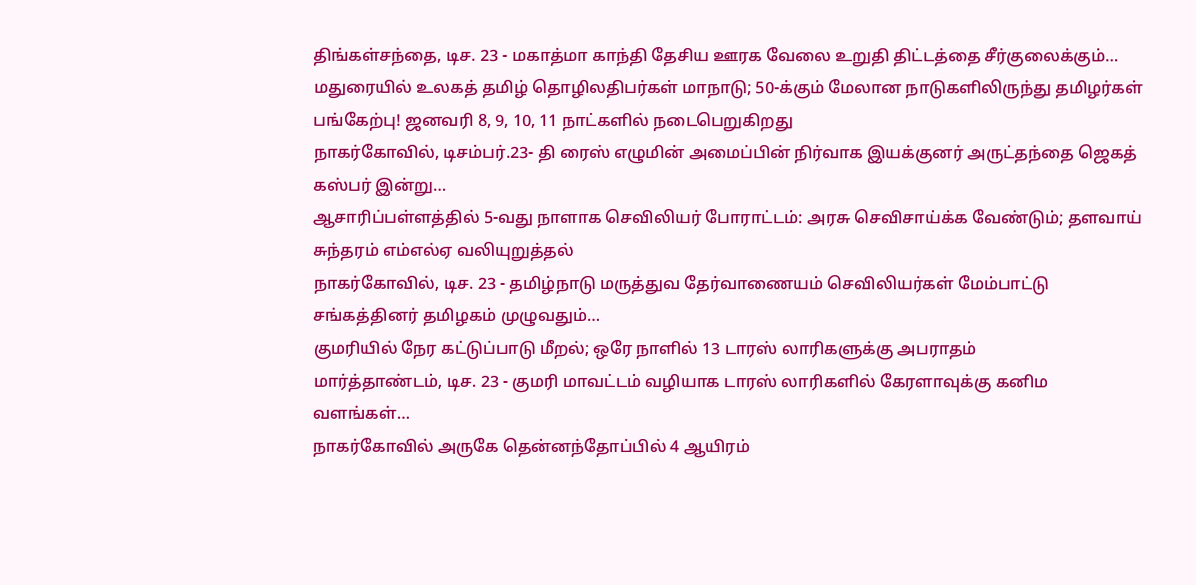திங்கள்சந்தை, டிச. 23 - மகாத்மா காந்தி தேசிய ஊரக வேலை உறுதி திட்டத்தை சீர்குலைக்கும்…
மதுரையில் உலகத் தமிழ் தொழிலதிபர்கள் மாநாடு; 50-க்கும் மேலான நாடுகளிலிருந்து தமிழர்கள் பங்கேற்பு! ஜனவரி 8, 9, 10, 11 நாட்களில் நடைபெறுகிறது
நாகர்கோவில், டிசம்பர்.23- தி ரைஸ் எழுமின் அமைப்பின் நிர்வாக இயக்குனர் அருட்தந்தை ஜெகத் கஸ்பர் இன்று…
ஆசாரிப்பள்ளத்தில் 5-வது நாளாக செவிலியர் போராட்டம்: அரசு செவிசாய்க்க வேண்டும்; தளவாய் சுந்தரம் எம்எல்ஏ வலியுறுத்தல்
நாகர்கோவில், டிச. 23 - தமிழ்நாடு மருத்துவ தேர்வாணையம் செவிலியர்கள் மேம்பாட்டு சங்கத்தினர் தமிழகம் முழுவதும்…
குமரியில் நேர கட்டுப்பாடு மீறல்; ஒரே நாளில் 13 டாரஸ் லாரிகளுக்கு அபராதம்
மார்த்தாண்டம், டிச. 23 - குமரி மாவட்டம் வழியாக டாரஸ் லாரிகளில் கேரளாவுக்கு கனிம வளங்கள்…
நாகர்கோவில் அருகே தென்னந்தோப்பில் 4 ஆயிரம்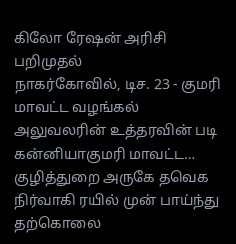கிலோ ரேஷன் அரிசி பறிமுதல்
நாகர்கோவில், டிச. 23 - குமரி மாவட்ட வழங்கல் அலுவலரின் உத்தரவின் படி கன்னியாகுமரி மாவட்ட…
குழித்துறை அருகே தவெக நிர்வாகி ரயில் முன் பாய்ந்து தற்கொலை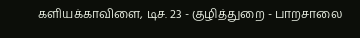களியக்காவிளை, டிச. 23 - குழித்துறை - பாறசாலை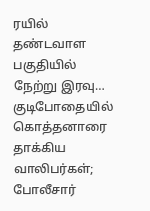ரயில் தண்டவாள பகுதியில் நேற்று இரவு…
குடிபோதையில் கொத்தனாரை தாக்கிய வாலிபர்கள்; போலீசார்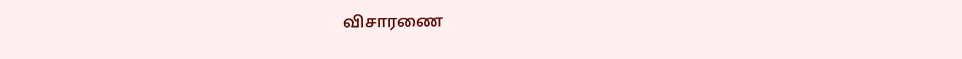விசாரணை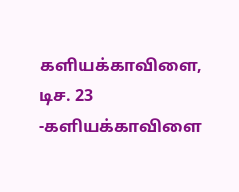களியக்காவிளை, டிச. 23 -களியக்காவிளை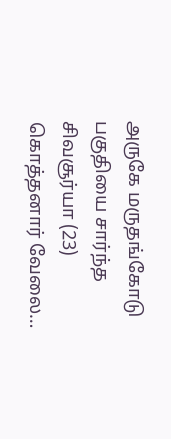அருகே மருதங்கோடு பகுதியை சார்ந்த சிவசூர்யா (23) கொத்தனார் வேலை…